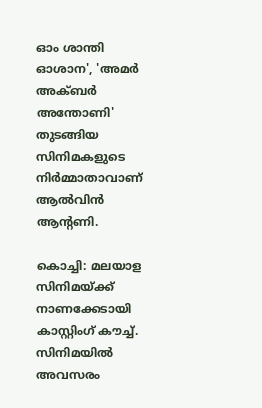ഓം ശാന്തി ഓശാന', 'അമർ അക്ബർ അന്തോണി' തുടങ്ങിയ സിനിമകളുടെ നിർമ്മാതാവാണ് ആൽവിൻ ആന്റണി.

കൊച്ചി: മലയാള സിനിമയ്ക്ക് നാണക്കേടായി കാസ്റ്റിംഗ് കൗച്ച്. സിനിമയില്‍ അവസരം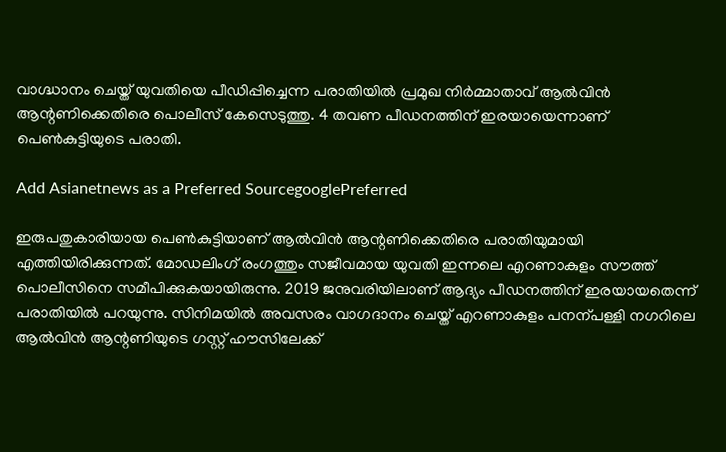വാഗ്ദ്ധാനം ചെയ്ത് യുവതിയെ പീഡിപ്പിച്ചെന്ന പരാതിയില്‍ പ്രമുഖ നിര്‍മ്മാതാവ് ആല്‍വിൻ ആന്റണിക്കെതിരെ പൊലീസ് കേസെടുത്തു. 4 തവണ പീഡനത്തിന് ഇരയായെന്നാണ് പെണ്‍കുട്ടിയുടെ പരാതി.

Add Asianetnews as a Preferred SourcegooglePreferred

ഇരുപതുകാരിയായ പെൺകുട്ടിയാണ് ആല്‍വിൻ ആന്റണിക്കെതിരെ പരാതിയുമായി എത്തിയിരിക്കുന്നത്. മോഡലിംഗ് രംഗത്തും സജീവമായ യുവതി ഇന്നലെ എറണാകുളം സൗത്ത് പൊലീസിനെ സമീപിക്കുകയായിരുന്നു. 2019 ജനുവരിയിലാണ് ആദ്യം പീഡനത്തിന് ഇരയായതെന്ന് പരാതിയില്‍ പറയുന്നു. സിനിമയില്‍ അവസരം വാഗദാനം ചെയ്ത് എറണാകുളം പനന്പള്ളി നഗറിലെ ആല്‍വിൻ ആന്റണിയുടെ ഗസ്റ്റ് ഹൗസിലേക്ക്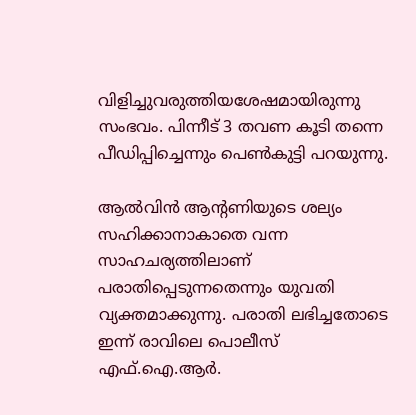വിളിച്ചുവരുത്തിയശേഷമായിരുന്നു സംഭവം. പിന്നീട് 3 തവണ കൂടി തന്നെ പീഡിപ്പിച്ചെന്നും പെണ്‍കുട്ടി പറയുന്നു.

ആല്‍വിൻ ആന്റണിയുടെ ശല്യം സഹിക്കാനാകാതെ വന്ന സാഹചര്യത്തിലാണ് പരാതിപ്പെടുന്നതെന്നും യുവതി വ്യക്തമാക്കുന്നു. പരാതി ലഭിച്ചതോടെ ഇന്ന് രാവിലെ പൊലീസ് എഫ്.ഐ.ആര്‍.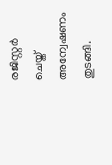രജിസ്റ്റര്‍ ചെയ്ത് അന്വേഷണം തുടങ്ങി.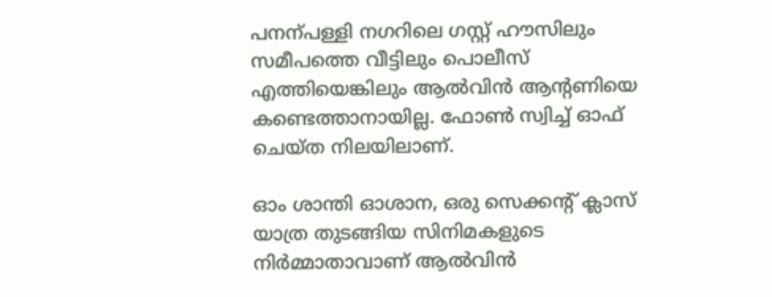പനന്പള്ളി നഗറിലെ ഗസ്റ്റ് ഹൗസിലും സമീപത്തെ വീട്ടിലും പൊലീസ് എത്തിയെങ്കിലും ആല്‍വിൻ ആന്റണിയെ കണ്ടെത്താനായില്ല. ഫോണ്‍ സ്വിച്ച് ഓഫ് ചെയ്ത നിലയിലാണ്.

ഓം ശാന്തി ഓശാന, ഒരു സെക്കന്റ് ക്ലാസ് യാത്ര തുടങ്ങിയ സിനിമകളുടെ നിര്‍മ്മാതാവാണ് ആല്‍വിൻ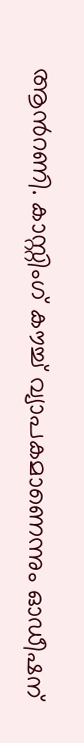ആന്‍റണി. കാസ്റ്റിംഗ് കൗച്ച് വ്യാപകമാണെന്നും ഓഡീഷന്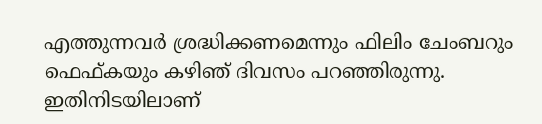എത്തുന്നവര്‍ ശ്രദ്ധിക്കണമെന്നും ഫിലിം ചേംബറും ഫെഫ്കയും കഴിഞ്‍ ദിവസം പറഞ്ഞിരുന്നു. ഇതിനിടയിലാണ്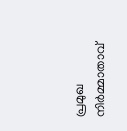പ്രമുഖ നിര്‍മ്മാതാവ്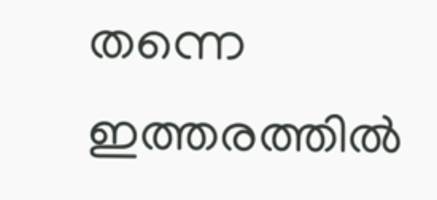തന്നെ ഇത്തരത്തില്‍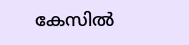കേസില്‍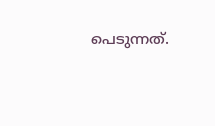പെടുന്നത്.